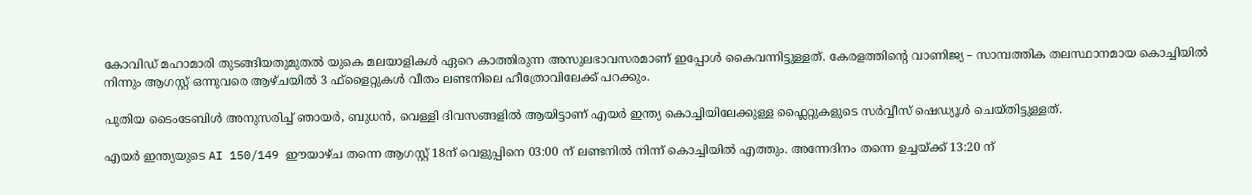കോവിഡ് മഹാമാരി തുടങ്ങിയതുമുതൽ യുകെ മലയാളികൾ ഏറെ കാത്തിരുന്ന അസുലഭാവസരമാണ് ഇപ്പോൾ കൈവന്നിട്ടുള്ളത്. കേരളത്തിന്റെ വാണിജ്യ – സാമ്പത്തിക തലസ്ഥാനമായ കൊച്ചിയിൽ നിന്നും ആഗസ്റ്റ് ഒന്നുവരെ ആഴ്ചയിൽ 3 ഫ്‌ളൈറ്റുകൾ വീതം ലണ്ടനിലെ ഹീത്രോവിലേക്ക് പറക്കും.

പുതിയ ടൈംടേബിൾ അനുസരിച്ച് ഞായർ, ബുധൻ, വെള്ളി ദിവസങ്ങളിൽ ആയിട്ടാണ് എയർ ഇന്ത്യ കൊച്ചിയിലേക്കുള്ള ഫ്ലൈറ്റുകളുടെ സർവ്വീസ് ഷെഡ്യൂൾ ചെയ്തിട്ടുള്ളത്.

എയർ ഇന്ത്യയുടെ AI 150/149 ഈയാഴ്ച തന്നെ ആഗസ്റ്റ് 18ന് വെളുപ്പിനെ 03:00 ന് ലണ്ടനിൽ നിന്ന് കൊച്ചിയിൽ എത്തും. അന്നേദിനം തന്നെ ഉച്ചയ്ക്ക് 13:20 ന്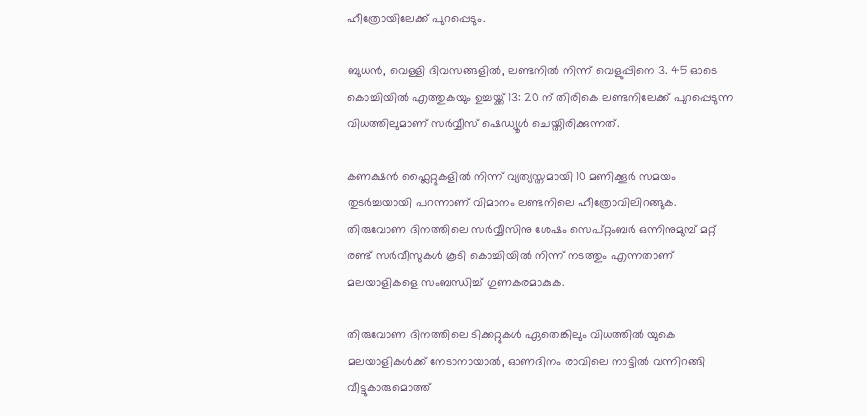ഹീത്രോയിലേക്ക് പുറപ്പെടും.

ബുധൻ, വെള്ളി ദിവസങ്ങളിൽ, ലണ്ടനിൽ നിന്ന് വെളുപ്പിനെ 3. 45 ഓടെ കൊച്ചിയിൽ എത്തുകയും ഉച്ചയ്ക്ക് 13: 20 ന് തിരികെ ലണ്ടനിലേക്ക് പുറപ്പെടുന്ന വിധത്തിലുമാണ് സർവ്വീസ് ഷെഡ്യൂൾ ചെയ്തിരിക്കുന്നത്.

കണക്ഷൻ ഫ്ലൈറ്റുകളിൽ നിന്ന് വ്യത്യസ്തമായി 10 മണിക്കൂർ സമയം തുടർച്ചയായി പറന്നാണ് വിമാനം ലണ്ടനിലെ ഹീത്രോവിലിറങ്ങുക. തിരുവോണ ദിനത്തിലെ സർവ്വീസിനു ശേഷം സെപ്റ്റംബർ ഒന്നിനുമുമ്പ് മറ്റ് രണ്ട് സർവീസുകൾ കൂടി കൊച്ചിയിൽ നിന്ന് നടത്തും എന്നതാണ് മലയാളികളെ സംബന്ധിച്ച് ഗുണകരമാകുക.

തിരുവോണ ദിനത്തിലെ ടിക്കറ്റുകൾ ഏതെങ്കിലും വിധത്തിൽ യുകെ മലയാളികൾക്ക് നേടാനായാൽ, ഓണദിനം രാവിലെ നാട്ടിൽ വന്നിറങ്ങി വീട്ടുകാരുമൊത്ത്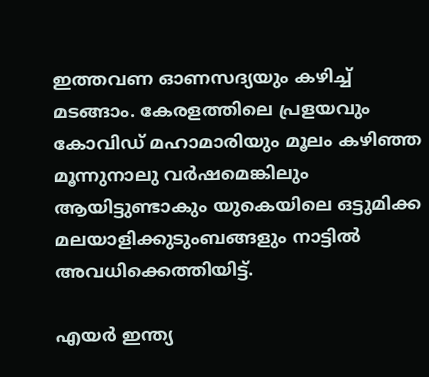ഇത്തവണ ഓണസദ്യയും കഴിച്ച് മടങ്ങാം. കേരളത്തിലെ പ്രളയവും കോവിഡ് മഹാമാരിയും മൂലം കഴിഞ്ഞ മൂന്നുനാലു വർഷമെങ്കിലും ആയിട്ടുണ്ടാകും യുകെയിലെ ഒട്ടുമിക്ക മലയാളിക്കുടുംബങ്ങളും നാട്ടിൽ അവധിക്കെത്തിയിട്ട്.

എയർ ഇന്ത്യ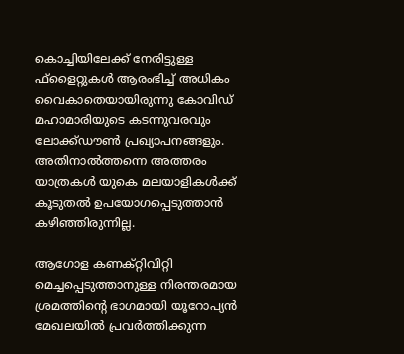കൊച്ചിയിലേക്ക് നേരിട്ടുള്ള ഫ്‌ളൈറ്റുകൾ ആരംഭിച്ച് അധികം വൈകാതെയായിരുന്നു കോവിഡ് മഹാമാരിയുടെ കടന്നുവരവും ലോക്ക്ഡൗൺ പ്രഖ്യാപനങ്ങളും. അതിനാൽത്തന്നെ അത്തരം യാത്രകൾ യുകെ മലയാളികൾക്ക് കൂടുതൽ ഉപയോഗപ്പെടുത്താൻ കഴിഞ്ഞിരുന്നില്ല.

ആഗോള കണക്റ്റിവിറ്റി മെച്ചപ്പെടുത്താനുള്ള നിരന്തരമായ ശ്രമത്തിന്റെ ഭാഗമായി യൂറോപ്യൻ മേഖലയിൽ പ്രവർത്തിക്കുന്ന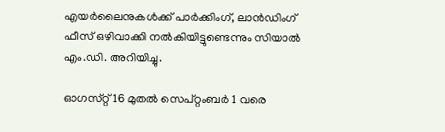എയർലൈനുകൾക്ക് പാർക്കിംഗ്, ലാൻഡിംഗ് ഫീസ് ഒഴിവാക്കി നൽകിയിട്ടുണ്ടെന്നും സിയാൽ എം.ഡി. അറിയിച്ചു.

ഓഗസ്‌റ്റ് 16 മുതൽ സെപ്റ്റംബർ 1 വരെ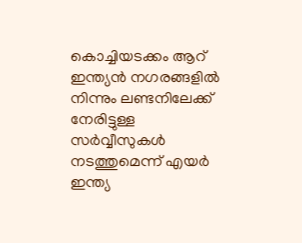കൊച്ചിയടക്കം ആറ് ഇന്ത്യൻ നഗരങ്ങളിൽ നിന്നും ലണ്ടനിലേക്ക് നേരിട്ടുള്ള സർവ്വീസുകൾ നടത്തുമെന്ന് എയർ ഇന്ത്യ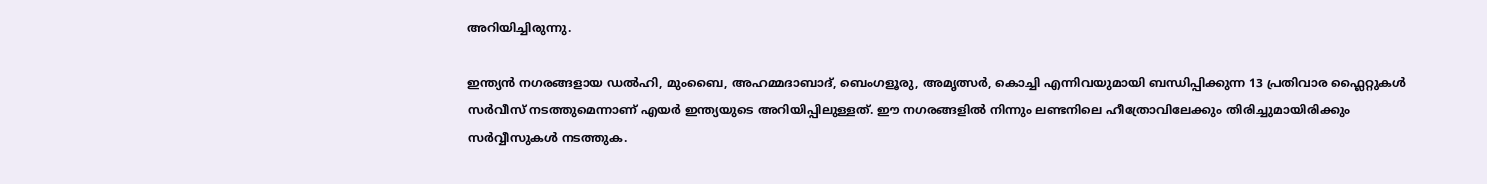അറിയിച്ചിരുന്നു.

ഇന്ത്യൻ നഗരങ്ങളായ ഡൽഹി, മുംബൈ, അഹമ്മദാബാദ്, ബെംഗളൂരു, അമൃത്സർ, കൊച്ചി എന്നിവയുമായി ബന്ധിപ്പിക്കുന്ന 13 പ്രതിവാര ഫ്ലൈറ്റുകൾ സർവീസ് നടത്തുമെന്നാണ് എയർ ഇന്ത്യയുടെ അറിയിപ്പിലുള്ളത്. ഈ നഗരങ്ങളിൽ നിന്നും ലണ്ടനിലെ ഹീത്രോവിലേക്കും തിരിച്ചുമായിരിക്കും സർവ്വീസുകൾ നടത്തുക.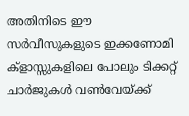അതിനിടെ ഈ സർവീസുകളുടെ ഇക്കണോമി ക്ളാസ്സുകളിലെ പോലും ടിക്കറ്റ് ചാർജുകൾ വൺവേയ്ക്ക്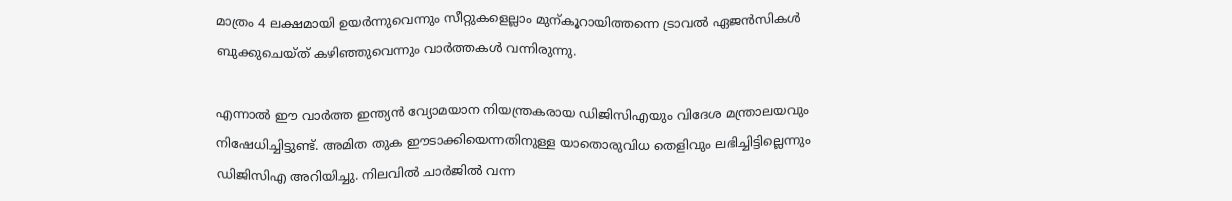മാത്രം 4 ലക്ഷമായി ഉയർന്നുവെന്നും സീറ്റുകളെല്ലാം മുന്കൂറായിത്തന്നെ ട്രാവൽ ഏജൻസികൾ ബുക്കുചെയ്ത് കഴിഞ്ഞുവെന്നും വാർത്തകൾ വന്നിരുന്നു.

എന്നാൽ ഈ വാർത്ത ഇന്ത്യൻ വ്യോമയാന നിയന്ത്രകരായ ഡിജിസിഎയും വിദേശ മന്ത്രാലയവും നിഷേധിച്ചിട്ടുണ്ട്. അമിത തുക ഈടാക്കിയെന്നതിനുള്ള യാതൊരുവിധ തെളിവും ലഭിച്ചിട്ടില്ലെന്നും ഡിജിസിഎ അറിയിച്ചു. നിലവിൽ ചാർജിൽ വന്ന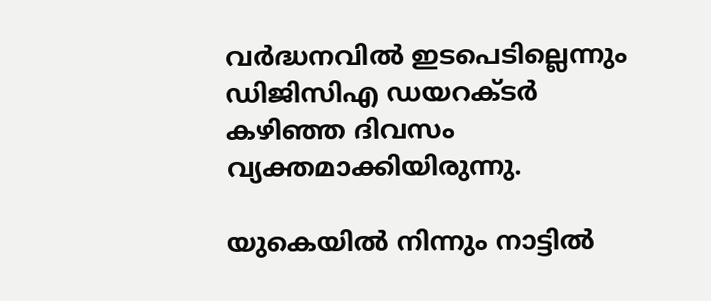വർദ്ധനവിൽ ഇടപെടില്ലെന്നും ഡിജിസിഎ ഡയറക്ടർ കഴിഞ്ഞ ദിവസം വ്യക്തമാക്കിയിരുന്നു.

യുകെയിൽ നിന്നും നാട്ടിൽ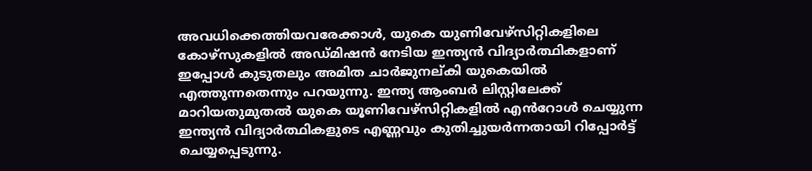അവധിക്കെത്തിയവരേക്കാൾ, യുകെ യുണിവേഴ്സിറ്റികളിലെ കോഴ്‌സുകളിൽ അഡ്മിഷൻ നേടിയ ഇന്ത്യൻ വിദ്യാർത്ഥികളാണ് ഇപ്പോൾ കുടുതലും അമിത ചാർജുനല്കി യുകെയിൽ എത്തുന്നതെന്നും പറയുന്നു. ഇന്ത്യ ആംബർ ലിസ്റ്റിലേക്ക് മാറിയതുമുതൽ യുകെ യൂണിവേഴ്സിറ്റികളിൽ എൻറോൾ ചെയ്യുന്ന ഇന്ത്യൻ വിദ്യാർത്ഥികളുടെ എണ്ണവും കുതിച്ചുയർന്നതായി റിപ്പോർട്ട് ചെയ്യപ്പെടുന്നു.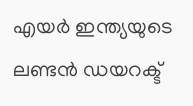എയർ ഇന്ത്യയുടെ ലണ്ടൻ ഡയറക്ട്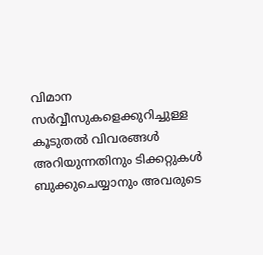വിമാന സർവ്വീസുകളെക്കുറിച്ചുള്ള കൂടുതൽ വിവരങ്ങൾ അറിയുന്നതിനും ടിക്കറ്റുകൾ ബുക്കുചെയ്യാനും അവരുടെ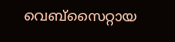വെബ്‌സൈറ്റായ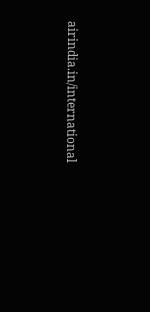airindia.in/international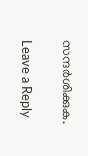സന്ദർശിക്കുക.

Leave a Reply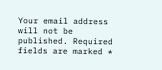Your email address will not be published. Required fields are marked *